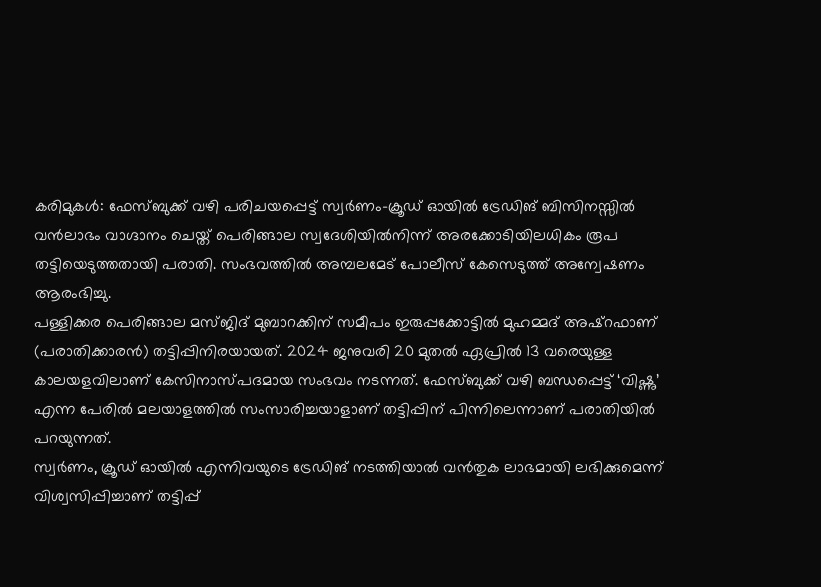കരിമുകൾ: ഫേസ്ബുക്ക് വഴി പരിചയപ്പെട്ട് സ്വർണം-ക്രൂഡ് ഓയിൽ ട്രേഡിങ് ബിസിനസ്സിൽ വൻലാഭം വാഗ്ദാനം ചെയ്ത് പെരിങ്ങാല സ്വദേശിയിൽനിന്ന് അരക്കോടിയിലധികം രൂപ തട്ടിയെടുത്തതായി പരാതി. സംഭവത്തിൽ അമ്പലമേട് പോലീസ് കേസെടുത്ത് അന്വേഷണം ആരംഭിച്ചു.
പള്ളിക്കര പെരിങ്ങാല മസ്ജിദ് മുബാറക്കിന് സമീപം ഇരുപ്പക്കോട്ടിൽ മുഹമ്മദ് അഷ്റഫാണ് (പരാതിക്കാരൻ) തട്ടിപ്പിനിരയായത്. 2024 ജനുവരി 20 മുതൽ ഏപ്രിൽ 13 വരെയുള്ള കാലയളവിലാണ് കേസിനാസ്പദമായ സംഭവം നടന്നത്. ഫേസ്ബുക്ക് വഴി ബന്ധപ്പെട്ട് ‘വിഷ്ണു’ എന്ന പേരിൽ മലയാളത്തിൽ സംസാരിച്ചയാളാണ് തട്ടിപ്പിന് പിന്നിലെന്നാണ് പരാതിയിൽ പറയുന്നത്.
സ്വർണം, ക്രൂഡ് ഓയിൽ എന്നിവയുടെ ട്രേഡിങ് നടത്തിയാൽ വൻതുക ലാഭമായി ലഭിക്കുമെന്ന് വിശ്വസിപ്പിച്ചാണ് തട്ടിപ്പ്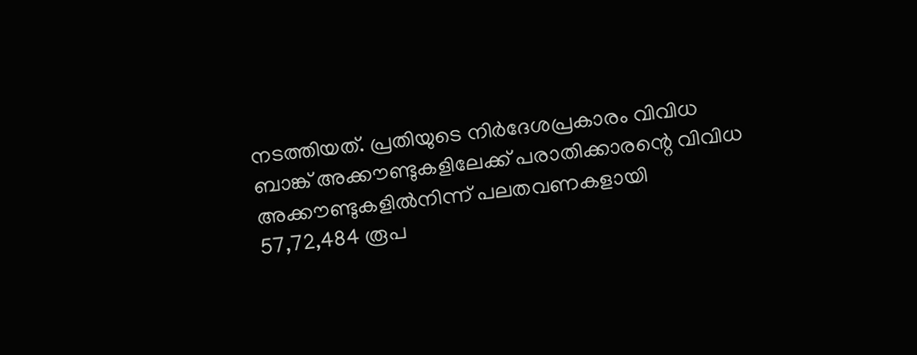നടത്തിയത്. പ്രതിയുടെ നിർദേശപ്രകാരം വിവിധ ബാങ്ക് അക്കൗണ്ടുകളിലേക്ക് പരാതിക്കാരന്റെ വിവിധ അക്കൗണ്ടുകളിൽനിന്ന് പലതവണകളായി 57,72,484 രൂപ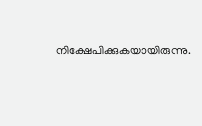നിക്ഷേപിക്കുകയായിരുന്നു.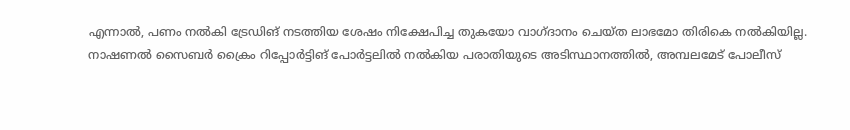എന്നാൽ, പണം നൽകി ട്രേഡിങ് നടത്തിയ ശേഷം നിക്ഷേപിച്ച തുകയോ വാഗ്ദാനം ചെയ്ത ലാഭമോ തിരികെ നൽകിയില്ല.
നാഷണൽ സൈബർ ക്രൈം റിപ്പോർട്ടിങ് പോർട്ടലിൽ നൽകിയ പരാതിയുടെ അടിസ്ഥാനത്തിൽ, അമ്പലമേട് പോലീസ്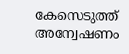കേസെടുത്ത് അന്വേഷണം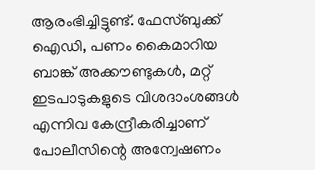ആരംഭിച്ചിട്ടുണ്ട്. ഫേസ്ബുക്ക് ഐഡി, പണം കൈമാറിയ ബാങ്ക് അക്കൗണ്ടുകൾ, മറ്റ് ഇടപാടുകളുടെ വിശദാംശങ്ങൾ എന്നിവ കേന്ദ്രീകരിച്ചാണ് പോലീസിന്റെ അന്വേഷണം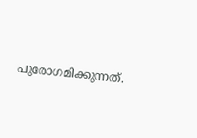പുരോഗമിക്കുന്നത്.